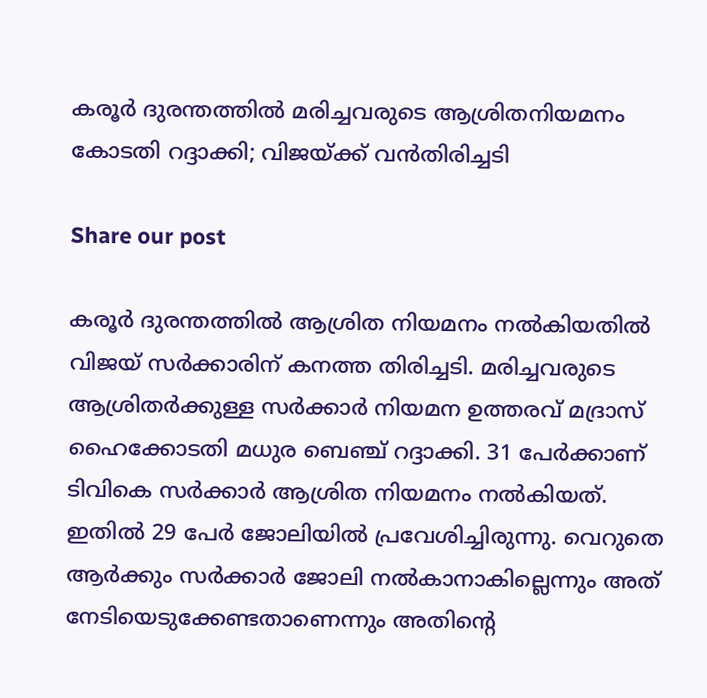കരൂര്‍ ദുരന്തത്തില്‍ മരിച്ചവരുടെ ആശ്രിതനിയമനം കോടതി റദ്ദാക്കി; വിജയ്ക്ക് വന്‍തിരിച്ചടി

Share our post

കരൂര്‍ ദുരന്തത്തില്‍ ആശ്രിത നിയമനം നല്‍കിയതില്‍ വിജയ് സര്‍ക്കാരിന് കനത്ത തിരിച്ചടി. മരിച്ചവരുടെ ആശ്രിതര്‍ക്കുള്ള സര്‍ക്കാര്‍ നിയമന ഉത്തരവ് മദ്രാസ് ഹൈക്കോടതി മധുര ബെഞ്ച് റദ്ദാക്കി. 31 പേര്‍ക്കാണ്  ടിവികെ സര്‍ക്കാര്‍ ആശ്രിത നിയമനം നല്‍കിയത്. ഇതില്‍ 29 പേര്‍ ജോലിയില്‍ പ്രവേശിച്ചിരുന്നു. വെറുതെ ആര്‍ക്കും സര്‍ക്കാര്‍ ജോലി നല്‍കാനാകില്ലെന്നും അത് നേടിയെടുക്കേണ്ടതാണെന്നും അതിന്റെ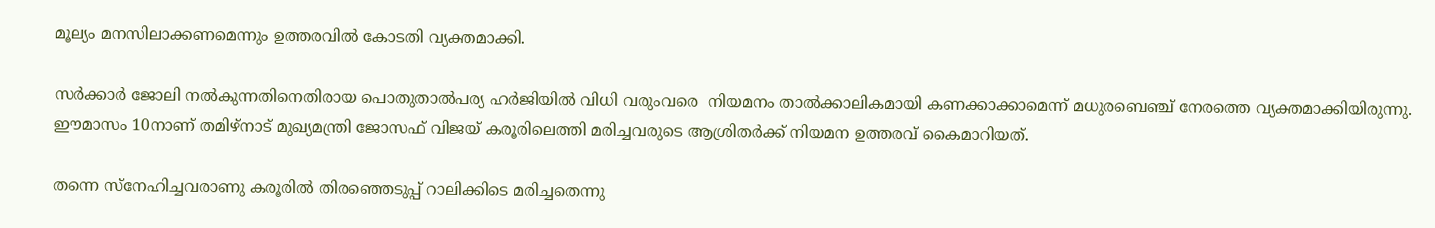മൂല്യം മനസിലാക്കണമെന്നും ഉത്തരവില്‍ കോടതി വ്യക്തമാക്കി.

സര്‍ക്കാര്‍ ജോലി നല്‍കുന്നതിനെതിരായ പൊതുതാല്‍പര്യ ഹര്‍ജിയില്‍ വിധി വരുംവരെ  നിയമനം താല്‍ക്കാലികമായി കണക്കാക്കാമെന്ന് മധുരബെഞ്ച് നേരത്തെ വ്യക്തമാക്കിയിരുന്നു.  ഈമാസം 10നാണ് തമിഴ്‌നാട് മുഖ്യമന്ത്രി ജോസഫ് വിജയ് കരൂരിലെത്തി മരിച്ചവരുടെ ആശ്രിതര്‍ക്ക് നിയമന ഉത്തരവ് കൈമാറിയത്.

തന്നെ സ്നേഹിച്ചവരാണു കരൂരിൽ തിരഞ്ഞെടുപ്പ് റാലിക്കിടെ മരിച്ചതെന്നു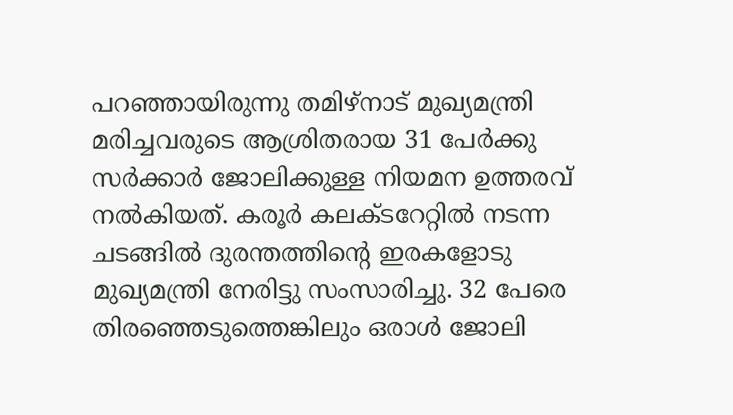പറഞ്ഞായിരുന്നു തമിഴ്നാട് മുഖ്യമന്ത്രി മരിച്ചവരുടെ ആശ്രിതരായ 31 പേർക്കു സർക്കാർ ജോലിക്കുള്ള നിയമന ഉത്തരവ് നൽകിയത്. കരൂർ കലക്ടറേറ്റിൽ നടന്ന ചടങ്ങിൽ ദുരന്തത്തിന്റെ ഇരകളോടു മുഖ്യമന്ത്രി നേരിട്ടു സംസാരിച്ചു. 32 പേരെ തിരഞ്ഞെടുത്തെങ്കിലും ഒരാൾ ജോലി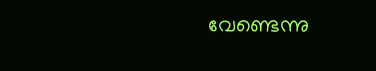വേണ്ടെന്നു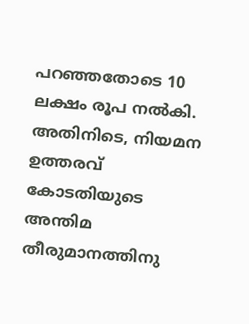പറഞ്ഞതോടെ 10 ലക്ഷം രൂപ നൽകി. അതിനിടെ, നിയമന ഉത്തരവ് കോടതിയുടെ അന്തിമ തീരുമാനത്തിനു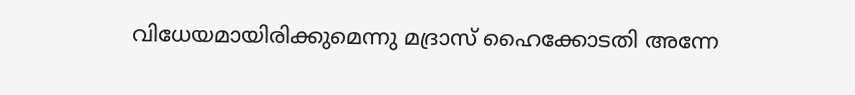വിധേയമായിരിക്കുമെന്നു മദ്രാസ് ഹൈക്കോടതി അന്നേ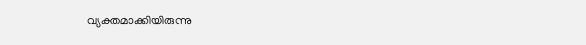വ്യക്തമാക്കിയിരുന്നു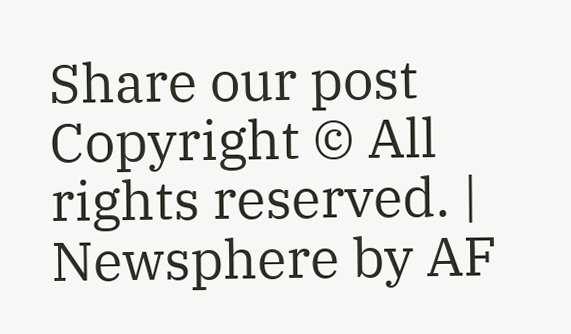Share our post
Copyright © All rights reserved. | Newsphere by AF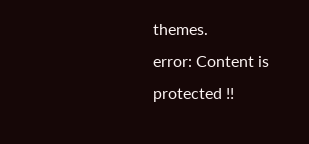themes.
error: Content is protected !!